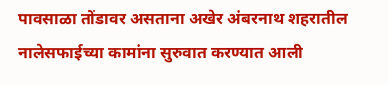पावसाळा तोंडावर असताना अखेर अंबरनाथ शहरातील नालेसफाईच्या कामांना सुरुवात करण्यात आली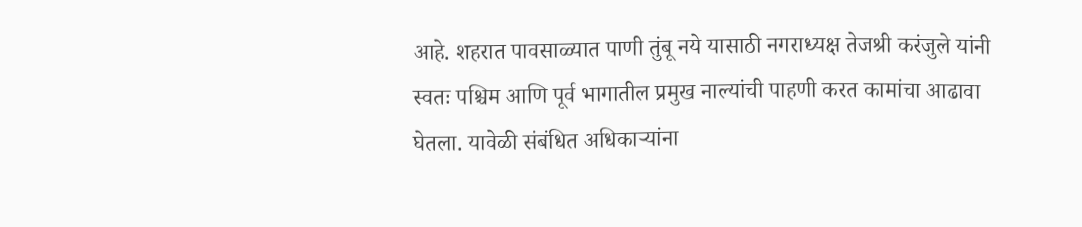आहे. शहरात पावसाळ्यात पाणी तुंबू नये यासाठी नगराध्यक्ष तेजश्री करंजुले यांनी स्वतः पश्चिम आणि पूर्व भागातील प्रमुख नाल्यांची पाहणी करत कामांचा आढावा घेतला. यावेळी संबंधित अधिकाऱ्यांना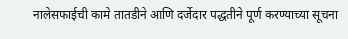नालेसफाईची कामे तातडीने आणि दर्जेदार पद्धतीने पूर्ण करण्याच्या सूचना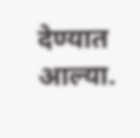देण्यात आल्या.